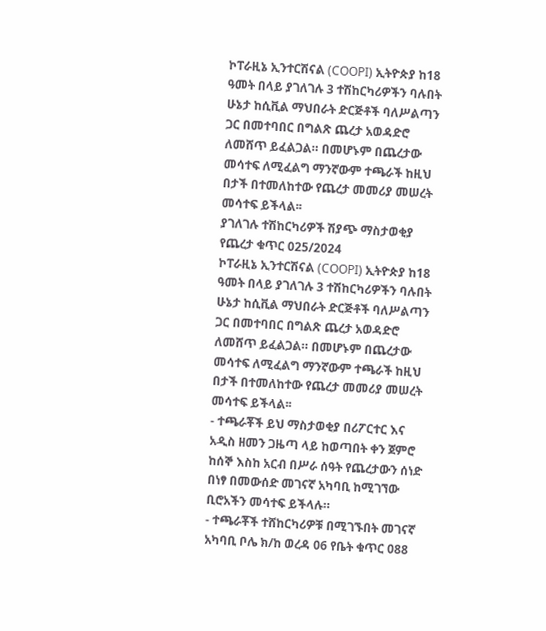ኮፐራዚኔ ኢንተርሽናል (COOPI) ኢትዮጵያ ከ18 ዓመት በላይ ያገለገሉ 3 ተሽከርካሪዎችን ባሉበት ሁኔታ ከሲቪል ማህበራት ድርጅቶች ባለሥልጣን ጋር በመተባበር በግልጽ ጨረታ አወዳድሮ ለመሸጥ ይፈልጋል። በመሆኑም በጨረታው መሳተፍ ለሚፈልግ ማንኛውም ተጫራች ከዚህ በታች በተመለከተው የጨረታ መመሪያ መሠረት መሳተፍ ይችላል፡፡
ያገለገሉ ተሽከርካሪዎች ሽያጭ ማስታወቂያ
የጨረታ ቁጥር 025/2024
ኮፐራዚኔ ኢንተርሽናል (COOPI) ኢትዮጵያ ከ18 ዓመት በላይ ያገለገሉ 3 ተሽከርካሪዎችን ባሉበት ሁኔታ ከሲቪል ማህበራት ድርጅቶች ባለሥልጣን ጋር በመተባበር በግልጽ ጨረታ አወዳድሮ ለመሸጥ ይፈልጋል። በመሆኑም በጨረታው መሳተፍ ለሚፈልግ ማንኛውም ተጫራች ከዚህ በታች በተመለከተው የጨረታ መመሪያ መሠረት መሳተፍ ይችላል፡፡
- ተጫራቾች ይህ ማስታወቂያ በሪፖርተር እና አዲስ ዘመን ጋዜጣ ላይ ከወጣበት ቀን ጀምሮ ከሰኞ እስከ አርብ በሥራ ሰዓት የጨረታውን ሰነድ በነፃ በመውሰድ መገናኛ አካባቢ ከሚገኘው ቢሮአችን መሳተፍ ይችላሉ።
- ተጫራቾች ተሸከርካሪዎቹ በሚገኙበት መገናኛ አካባቢ ቦሌ ክ/ከ ወረዳ 06 የቤት ቁጥር 088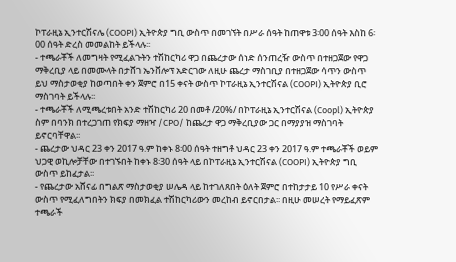ኮፐራዚኔ ኢንተርሽናሌ (COOPI) ኢትዮጵያ ግቢ ውስጥ በመገኘት በሥራ ሰዓት ከጠዋቱ 3፡00 ሰዓት እስከ 6፡00 ሰዓት ድረስ መመልከት ይችላሉ፡፡
- ተጫራቾች ለመግዛት የሚፈልጉትን ተሽከርካሪ ዋጋ በጨረታው ሰነድ ሰንጠረዥ ውስጥ በተዘጋጀው የዋጋ ማቅረቢያ ላይ በመሙላት በታሸገ ኤንቨሎፕ አድርገው ለዚሁ ጨረታ ማስገቢያ በተዘጋጀው ሳጥን ውስጥ ይህ ማስታወቂያ ከወጣበት ቀን ጀምሮ በ15 ቀናት ውስጥ ኮፐራዚኔ ኢንተርሽናል (COOPI) ኢትዮጵያ ቢሮ ማስገባት ይችላሉ፡፡
- ተጫራቾች ለሚጫረቱበት አንድ ተሽከርካሪ 20 በመቶ /20%/ በኮፐራዚኔ ኢንተርሽናል (Coopl) ኢትዮጵያ ስም በባንክ በተረጋገጠ የክፍያ ማዘዣ /CPO/ ከጨረታ ዋጋ ማቅረቢያው ጋር በማያያዝ ማስገባት ይኖርባቸዋል፡፡
- ጨረታው ህዳር 23 ቀን 2017 ዓ.ም ከቀኑ 8፡00 ሰዓት ተዘግቶ ህዳር 23 ቀን 2017 ዓ.ም ተጫራቾች ወይም ህጋዊ ወኪሎቻቸው በተገኙበት ከቀኑ 8፡30 ሰዓት ላይ በኮፐራዚኔ ኢንተርሽናል (COOPI) ኢትዮጵያ ግቢ ውስጥ ይከፈታል፡፡
- የጨረታው አሸናፊ በግልጽ ማስታወቂያ ሠሌዳ ላይ ከተገለጸበት ዕለት ጀምሮ በተከታታይ 10 የሥራ ቀናት ውስጥ የሚፈለግበትን ክፍያ በመክፈል ተሽከርካሪውን መረከብ ይኖርበታል፡፡ በዚሁ መሠረት የማይፈጽም ተጫራች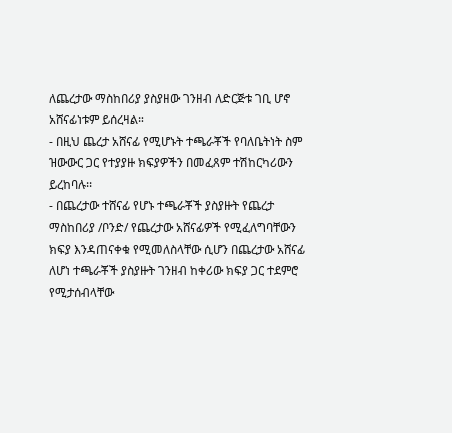ለጨረታው ማስከበሪያ ያስያዘው ገንዘብ ለድርጅቱ ገቢ ሆኖ አሸናፊነቱም ይሰረዛል።
- በዚህ ጨረታ አሸናፊ የሚሆኑት ተጫራቾች የባለቤትነት ስም ዝውውር ጋር የተያያዙ ክፍያዎችን በመፈጸም ተሽከርካሪውን ይረከባሉ፡፡
- በጨረታው ተሸናፊ የሆኑ ተጫራቾች ያስያዙት የጨረታ ማስከበሪያ /ቦንድ/ የጨረታው አሸናፊዎች የሚፈለግባቸውን ክፍያ እንዳጠናቀቁ የሚመለስላቸው ሲሆን በጨረታው አሸናፊ ለሆነ ተጫራቾች ያስያዙት ገንዘብ ከቀሪው ክፍያ ጋር ተደምሮ የሚታሰብላቸው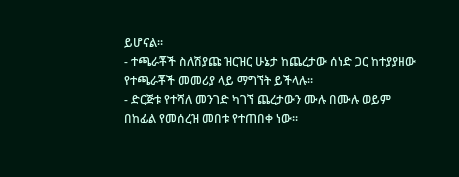ይሆናል፡፡
- ተጫራቾች ስለሽያጩ ዝርዝር ሁኔታ ከጨረታው ሰነድ ጋር ከተያያዘው የተጫራቾች መመሪያ ላይ ማግኘት ይችላሉ፡፡
- ድርጅቱ የተሻለ መንገድ ካገኘ ጨረታውን ሙሉ በሙሉ ወይም በከፊል የመሰረዝ መበቱ የተጠበቀ ነው፡፡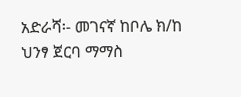አድራሻ፡- መገናኛ ከቦሌ ክ/ከ ህንፃ ጀርባ ማማስ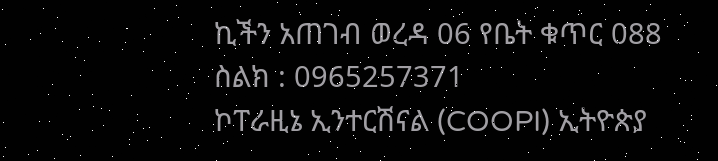ኪችን አጠገብ ወረዳ 06 የቤት ቁጥር 088
ስልክ : 0965257371
ኮፐራዚኔ ኢንተርሽናል (COOPI) ኢትዮጵያ